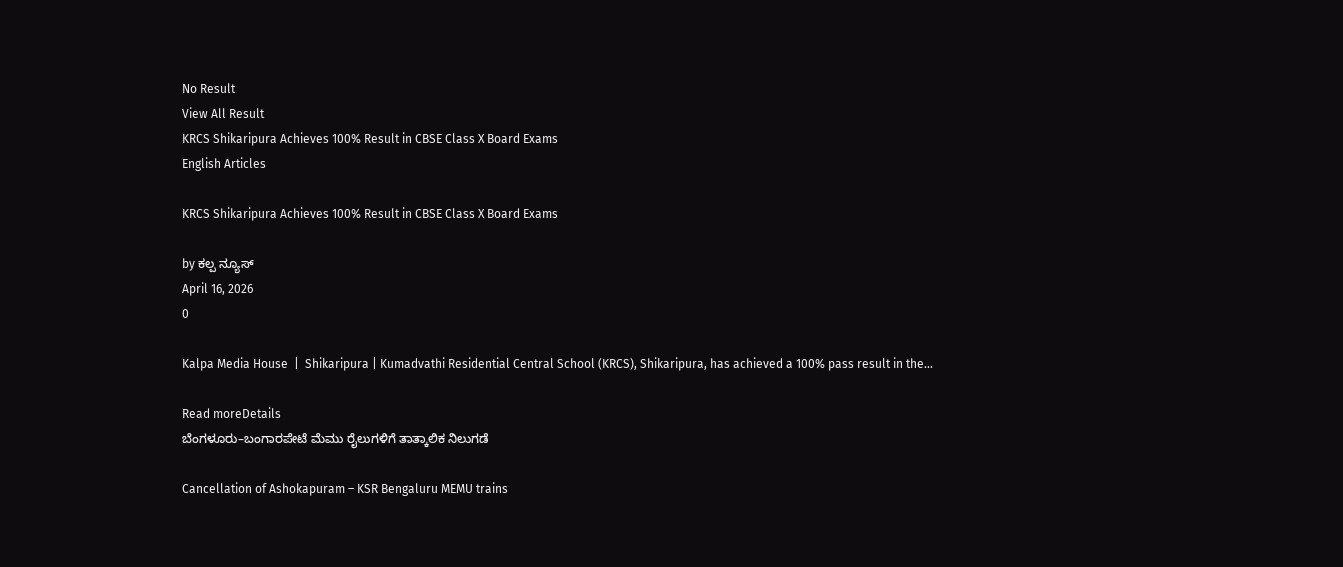No Result
View All Result
KRCS Shikaripura Achieves 100% Result in CBSE Class X Board Exams
English Articles

KRCS Shikaripura Achieves 100% Result in CBSE Class X Board Exams

by ಕಲ್ಪ ನ್ಯೂಸ್
April 16, 2026
0

Kalpa Media House  |  Shikaripura | Kumadvathi Residential Central School (KRCS), Shikaripura, has achieved a 100% pass result in the...

Read moreDetails
ಬೆಂಗಳೂರು–ಬಂಗಾರಪೇಟೆ ಮೆಮು ರೈಲುಗಳಿಗೆ ತಾತ್ಕಾಲಿಕ ನಿಲುಗಡೆ

Cancellation of Ashokapuram – KSR Bengaluru MEMU trains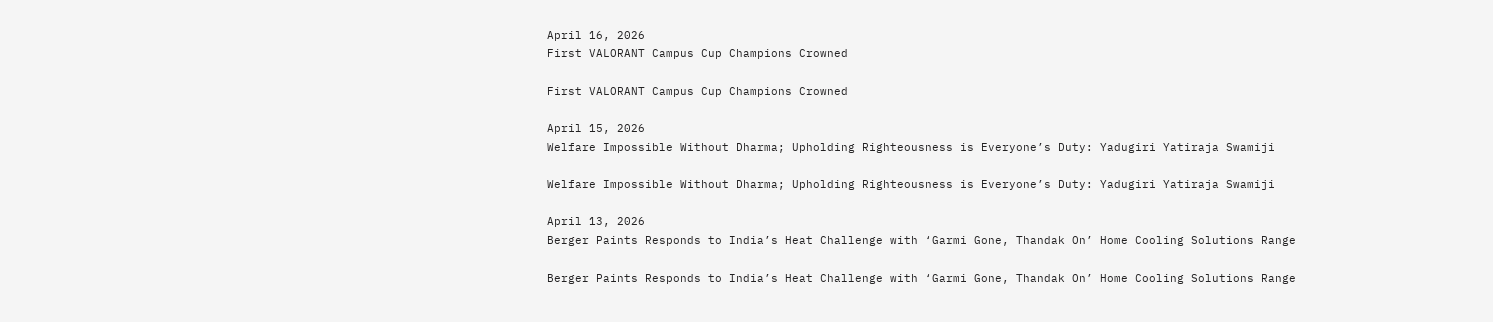April 16, 2026
First VALORANT Campus Cup Champions Crowned

First VALORANT Campus Cup Champions Crowned

April 15, 2026
Welfare Impossible Without Dharma; Upholding Righteousness is Everyone’s Duty: Yadugiri Yatiraja Swamiji

Welfare Impossible Without Dharma; Upholding Righteousness is Everyone’s Duty: Yadugiri Yatiraja Swamiji

April 13, 2026
Berger Paints Responds to India’s Heat Challenge with ‘Garmi Gone, Thandak On’ Home Cooling Solutions Range

Berger Paints Responds to India’s Heat Challenge with ‘Garmi Gone, Thandak On’ Home Cooling Solutions Range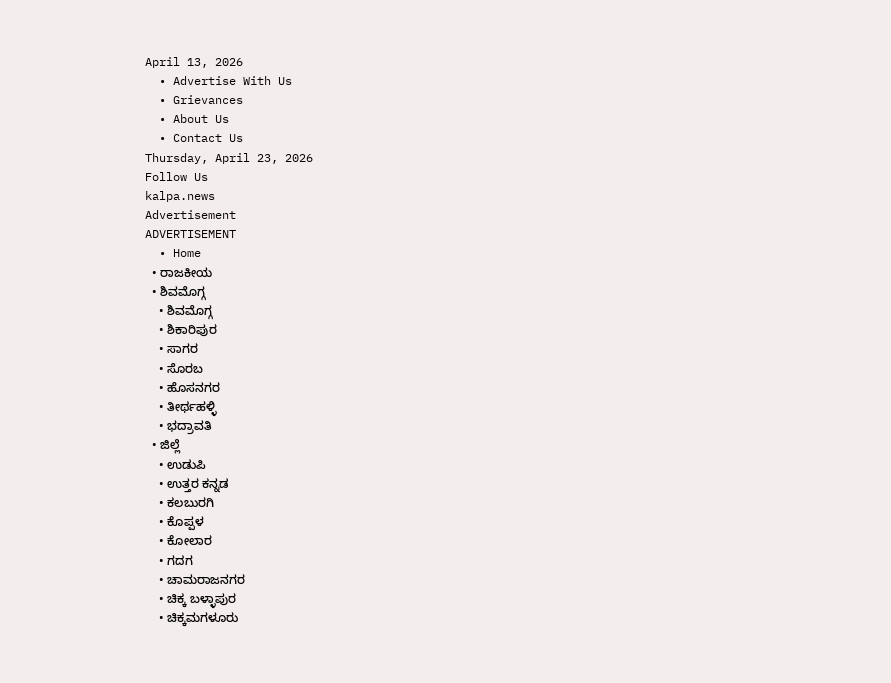April 13, 2026
  • Advertise With Us
  • Grievances
  • About Us
  • Contact Us
Thursday, April 23, 2026
Follow Us
kalpa.news
Advertisement
ADVERTISEMENT
  • Home
  • ರಾಜಕೀಯ
  • ಶಿವಮೊಗ್ಗ
    • ಶಿವಮೊಗ್ಗ
    • ಶಿಕಾರಿಪುರ
    • ಸಾಗರ
    • ಸೊರಬ
    • ಹೊಸನಗರ
    • ತೀರ್ಥಹಳ್ಳಿ
    • ಭದ್ರಾವತಿ
  • ಜಿಲ್ಲೆ
    • ಉಡುಪಿ
    • ಉತ್ತರ ಕನ್ನಡ
    • ಕಲಬುರಗಿ
    • ಕೊಪ್ಪಳ
    • ಕೋಲಾರ
    • ಗದಗ
    • ಚಾಮರಾಜನಗರ
    • ಚಿಕ್ಕ ಬಳ್ಳಾಪುರ
    • ಚಿಕ್ಕಮಗಳೂರು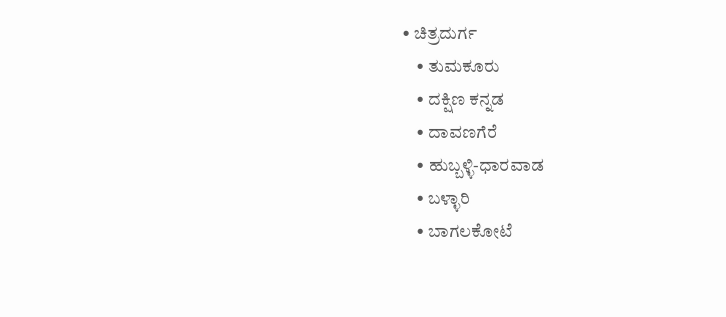• ಚಿತ್ರದುರ್ಗ
    • ತುಮಕೂರು
    • ದಕ್ಷಿಣ ಕನ್ನಡ
    • ದಾವಣಗೆರೆ
    • ಹುಬ್ಬಳ್ಳಿ-ಧಾರವಾಡ
    • ಬಳ್ಳಾರಿ
    • ಬಾಗಲಕೋಟೆ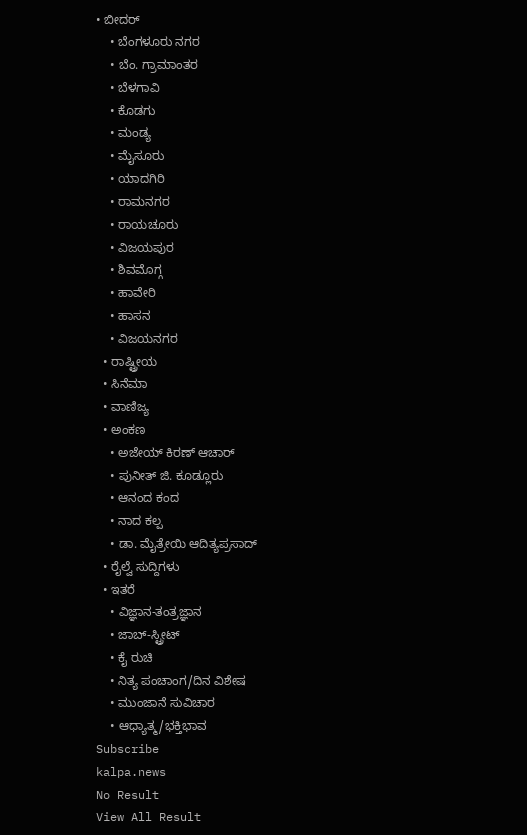• ಬೀದರ್
    • ಬೆಂಗಳೂರು ನಗರ
    • ಬೆಂ. ಗ್ರಾಮಾಂತರ
    • ಬೆಳಗಾವಿ
    • ಕೊಡಗು
    • ಮಂಡ್ಯ
    • ಮೈಸೂರು
    • ಯಾದಗಿರಿ
    • ರಾಮನಗರ
    • ರಾಯಚೂರು
    • ವಿಜಯಪುರ
    • ಶಿವಮೊಗ್ಗ
    • ಹಾವೇರಿ
    • ಹಾಸನ
    • ವಿಜಯನಗರ
  • ರಾಷ್ಟ್ರೀಯ
  • ಸಿನೆಮಾ
  • ವಾಣಿಜ್ಯ
  • ಅಂಕಣ
    • ಅಜೇಯ್ ಕಿರಣ್ ಆಚಾರ್
    • ಪುನೀತ್ ಜಿ. ಕೂಡ್ಲೂರು
    • ಆನಂದ ಕಂದ
    • ನಾದ ಕಲ್ಪ
    • ಡಾ. ಮೈತ್ರೇಯಿ ಆದಿತ್ಯಪ್ರಸಾದ್
  • ರೈಲ್ವೆ ಸುದ್ದಿಗಳು
  • ಇತರೆ
    • ವಿಜ್ಞಾನ-ತಂತ್ರಜ್ಞಾನ
    • ಜಾಬ್-ಸ್ಟ್ರೀಟ್
    • ಕೈ ರುಚಿ
    • ನಿತ್ಯ ಪಂಚಾಂಗ/ದಿನ ವಿಶೇಷ
    • ಮುಂಜಾನೆ ಸುವಿಚಾರ
    • ಆಧ್ಯಾತ್ಮ/ಭಕ್ತಿಭಾವ
Subscribe
kalpa.news
No Result
View All Result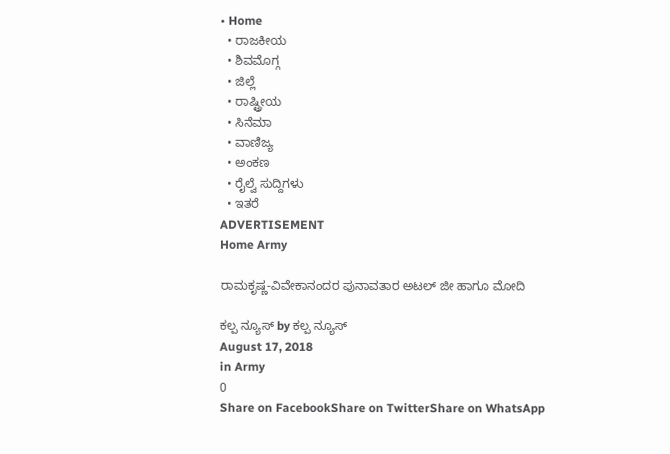• Home
  • ರಾಜಕೀಯ
  • ಶಿವಮೊಗ್ಗ
  • ಜಿಲ್ಲೆ
  • ರಾಷ್ಟ್ರೀಯ
  • ಸಿನೆಮಾ
  • ವಾಣಿಜ್ಯ
  • ಅಂಕಣ
  • ರೈಲ್ವೆ ಸುದ್ದಿಗಳು
  • ಇತರೆ
ADVERTISEMENT
Home Army

ರಾಮಕೃಷ್ಣ-ವಿವೇಕಾನಂದರ ಪುನಾವತಾರ ಅಟಲ್ ಜೀ ಹಾಗೂ ಮೋದಿ

ಕಲ್ಪ ನ್ಯೂಸ್ by ಕಲ್ಪ ನ್ಯೂಸ್
August 17, 2018
in Army
0
Share on FacebookShare on TwitterShare on WhatsApp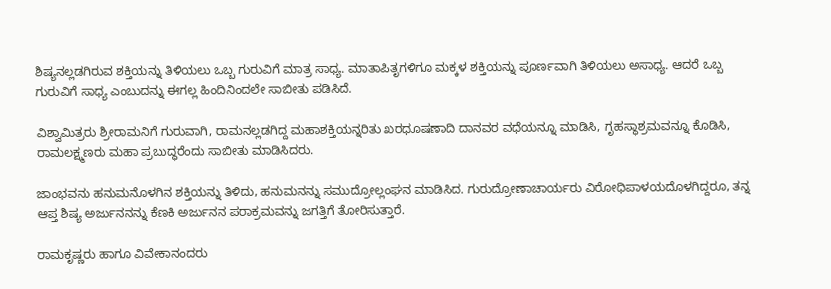ಶಿಷ್ಯನಲ್ಲಡಗಿರುವ ಶಕ್ತಿಯನ್ನು ತಿಳಿಯಲು ಒಬ್ಬ ಗುರುವಿಗೆ ಮಾತ್ರ ಸಾಧ್ಯ. ಮಾತಾಪಿತೃಗಳಿಗೂ ಮಕ್ಕಳ ಶಕ್ತಿಯನ್ನು ಪೂರ್ಣವಾಗಿ ತಿಳಿಯಲು ಅಸಾಧ್ಯ. ಆದರೆ ಒಬ್ಬ ಗುರುವಿಗೆ ಸಾಧ್ಯ ಎಂಬುದನ್ನು ಈಗಲ್ಲ ಹಿಂದಿನಿಂದಲೇ ಸಾಬೀತು ಪಡಿಸಿದೆ.

ವಿಶ್ವಾಮಿತ್ರರು ಶ್ರೀರಾಮನಿಗೆ ಗುರುವಾಗಿ, ರಾಮನಲ್ಲಡಗಿದ್ದ ಮಹಾಶಕ್ತಿಯನ್ನರಿತು ಖರಧೂಷಣಾದಿ ದಾನವರ ವಧೆಯನ್ನೂ ಮಾಡಿಸಿ, ಗೃಹಸ್ಥಾಶ್ರಮವನ್ನೂ ಕೊಡಿಸಿ, ರಾಮಲಕ್ಷ್ಮಣರು ಮಹಾ ಪ್ರಬುದ್ಧರೆಂದು ಸಾಬೀತು ಮಾಡಿಸಿದರು.

ಜಾಂಭವನು ಹನುಮನೊಳಗಿನ ಶಕ್ತಿಯನ್ನು ತಿಳಿದು, ಹನುಮನನ್ನು ಸಮುದ್ರೋಲ್ಲಂಘನ ಮಾಡಿಸಿದ. ಗುರುದ್ರೋಣಾಚಾರ್ಯರು ವಿರೋಧಿಪಾಳಯದೊಳಗಿದ್ದರೂ, ತನ್ನ ಆಪ್ತ ಶಿಷ್ಯ ಅರ್ಜುನನನ್ನು ಕೆಣಕಿ ಅರ್ಜುನನ ಪರಾಕ್ರಮವನ್ನು ಜಗತ್ತಿಗೆ ತೋರಿಸುತ್ತಾರೆ.

ರಾಮಕೃಷ್ಣರು ಹಾಗೂ ವಿವೇಕಾನಂದರು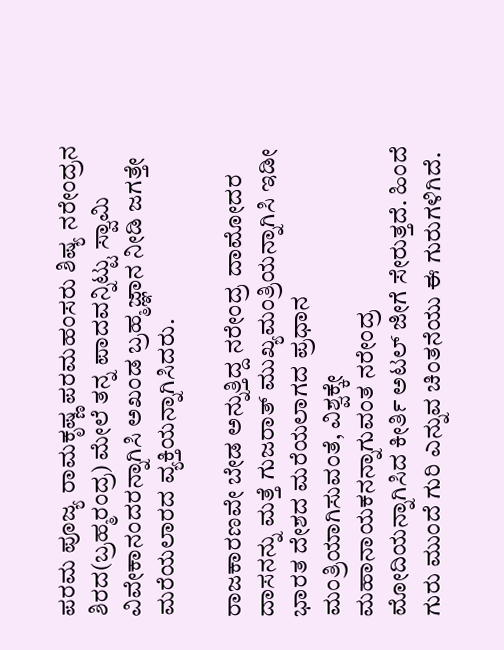ಪರಮ ಪೂಜ್ಯ ರಾಮಕೃಷ್ಣ ಪರಮಹಂಸರು ಶಿಷ್ಯ ನರೇಂದ್ರನ ಶಿರದ(ಬ್ರಹ್ಮರಂದ್ರ) ಮೇಲೆ ತನ್ನ ಪಾದವನ್ನಿಟ್ಟು ಸ್ವಾಮಿ ವಿವೇಕಾನಂದರನ್ನಾಗಿಸಿ ಅಖಂಡ ಬ್ರಹ್ಮಜ್ಞಾನ ನೀಡಿ ಜಗತ್ತೇ ಮರೆಯಲಾರದ ವ್ಯಕ್ತಿಯನ್ನಾಗಿಸಿದರು.

ರಾಜಕಾರಣವೇ ಬೇಡ ಅನ್ನುತ್ತಿದ್ದ ನರೇಂದ್ರ ದಾಮೋದರ ದಾಸನನ್ನು ಮತ್ತೆ ಗುಜರಾತ್ ಮುಖ್ಯಮಂತ್ರಿಯನ್ನಾಗಿಸಿ ಇಡೀ ಭಾರತ ದೇಶದ ಮರೆಯಲಾಗದ ಪ್ರಧಾನ ಮಂತ್ರಿಯಾಗಿಸುವಂತೆ, ವಿಶ್ವಕ್ಕೇ ಮಹಾನಾಯಕನನ್ನಾಗುವಂತ ನರೇಂದ್ರ ಮೋದಿಯನ್ನಾಗಿಸಿದ ಕೀರ್ತಿ ಅಟಲ್ ಜೀಗೆ ಸೇರುತ್ತದೆ. ಹಿಂದೆ ಗುರು ಮುಂದೆ ಗುರಿ ಎನ್ನುವ ಚಿಂತನೆಯು ಈ ಗುರುಗಳಿಗಿದೆ.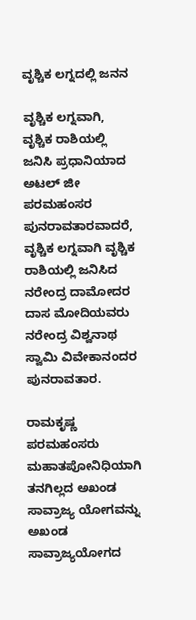ವೃಶ್ಚಿಕ ಲಗ್ನದಲ್ಲಿ ಜನನ

ವೃಶ್ಚಿಕ ಲಗ್ನವಾಗಿ, ವೃಶ್ಚಿಕ ರಾಶಿಯಲ್ಲಿ ಜನಿಸಿ ಪ್ರಧಾನಿಯಾದ ಅಟಲ್ ಜೀ ಪರಮಹಂಸರ ಪುನರಾವತಾರವಾದರೆ, ವೃಶ್ಚಿಕ ಲಗ್ನವಾಗಿ ವೃಶ್ಚಿಕ ರಾಶಿಯಲ್ಲಿ ಜನಿಸಿದ ನರೇಂದ್ರ ದಾಮೋದರ ದಾಸ ಮೋದಿಯವರು ನರೇಂದ್ರ ವಿಶ್ವನಾಥ ಸ್ವಾಮಿ ವಿವೇಕಾನಂದರ ಪುನರಾವತಾರ.

ರಾಮಕೃಷ್ಣ ಪರಮಹಂಸರು ಮಹಾತಪೋನಿಧಿಯಾಗಿ ತನಗಿಲ್ಲದ ಅಖಂಡ ಸಾವ್ರಾಜ್ಯ ಯೋಗವನ್ನು ಅಖಂಡ ಸಾವ್ರಾಜ್ಯಯೋಗದ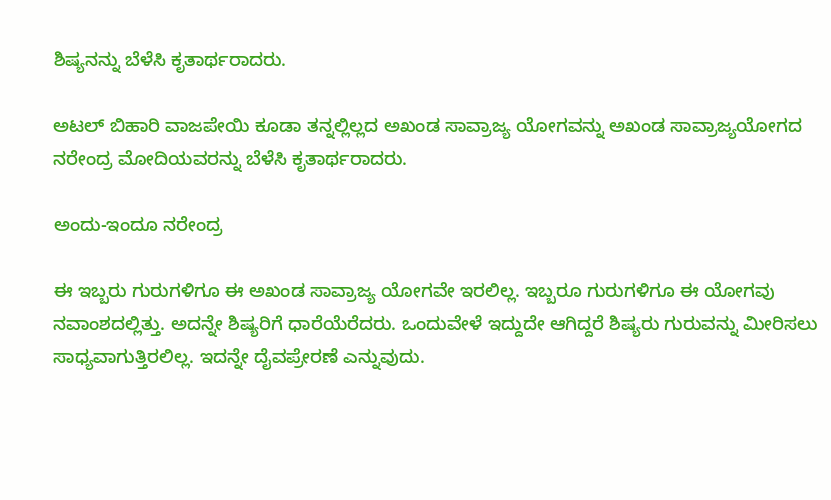ಶಿಷ್ಯನನ್ನು ಬೆಳೆಸಿ ಕೃತಾರ್ಥರಾದರು.

ಅಟಲ್ ಬಿಹಾರಿ ವಾಜಪೇಯಿ ಕೂಡಾ ತನ್ನಲ್ಲಿಲ್ಲದ ಅಖಂಡ ಸಾವ್ರಾಜ್ಯ ಯೋಗವನ್ನು ಅಖಂಡ ಸಾವ್ರಾಜ್ಯಯೋಗದ ನರೇಂದ್ರ ಮೋದಿಯವರನ್ನು ಬೆಳೆಸಿ ಕೃತಾರ್ಥರಾದರು.

ಅಂದು-ಇಂದೂ ನರೇಂದ್ರ

ಈ ಇಬ್ಬರು ಗುರುಗಳಿಗೂ ಈ ಅಖಂಡ ಸಾವ್ರಾಜ್ಯ ಯೋಗವೇ ಇರಲಿಲ್ಲ. ಇಬ್ಬರೂ ಗುರುಗಳಿಗೂ ಈ ಯೋಗವು ನವಾಂಶದಲ್ಲಿತ್ತು. ಅದನ್ನೇ ಶಿಷ್ಯರಿಗೆ ಧಾರೆಯೆರೆದರು. ಒಂದುವೇಳೆ ಇದ್ದುದೇ ಆಗಿದ್ದರೆ ಶಿಷ್ಯರು ಗುರುವನ್ನು ಮೀರಿಸಲು ಸಾಧ್ಯವಾಗುತ್ತಿರಲಿಲ್ಲ. ಇದನ್ನೇ ದೈವಪ್ರೇರಣೆ ಎನ್ನುವುದು.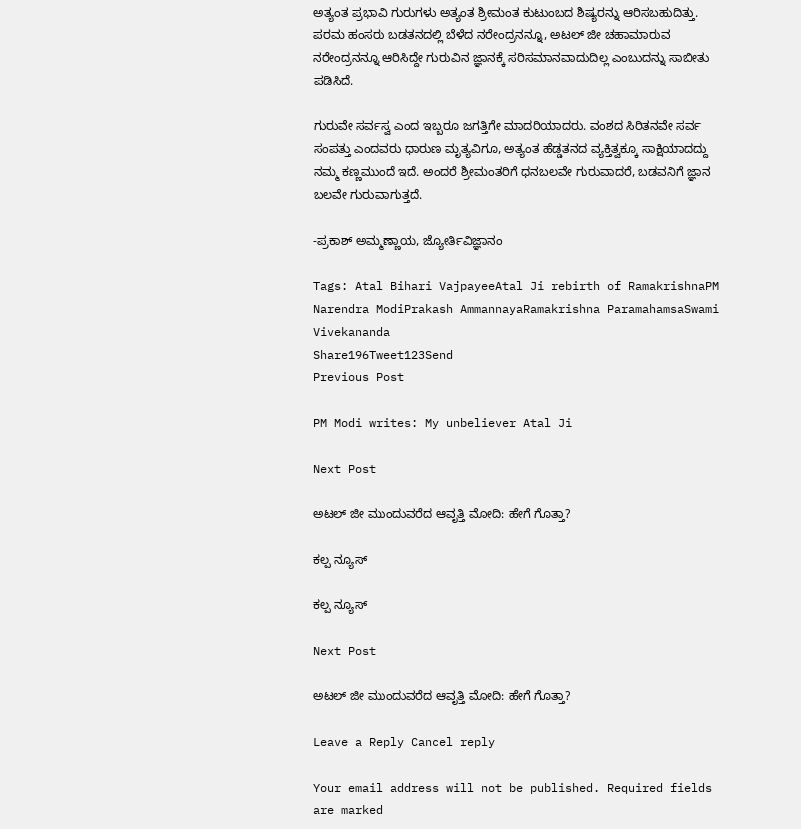ಅತ್ಯಂತ ಪ್ರಭಾವಿ ಗುರುಗಳು ಅತ್ಯಂತ ಶ್ರೀಮಂತ ಕುಟುಂಬದ ಶಿಷ್ಯರನ್ನು ಆರಿಸಬಹುದಿತ್ತು. ಪರಮ ಹಂಸರು ಬಡತನದಲ್ಲಿ ಬೆಳೆದ ನರೇಂದ್ರನನ್ನೂ, ಅಟಲ್ ಜೀ ಚಹಾಮಾರುವ ನರೇಂದ್ರನನ್ನೂ ಆರಿಸಿದ್ದೇ ಗುರುವಿನ ಜ್ಞಾನಕ್ಕೆ ಸರಿಸಮಾನವಾದುದಿಲ್ಲ ಎಂಬುದನ್ನು ಸಾಬೀತು ಪಡಿಸಿದೆ.

ಗುರುವೇ ಸರ್ವಸ್ವ ಎಂದ ಇಬ್ಬರೂ ಜಗತ್ತಿಗೇ ಮಾದರಿಯಾದರು. ವಂಶದ ಸಿರಿತನವೇ ಸರ್ವ ಸಂಪತ್ತು ಎಂದವರು ಧಾರುಣ ಮೃತ್ಯವಿಗೂ, ಅತ್ಯಂತ ಹೆಡ್ಡತನದ ವ್ಯಕ್ತಿತ್ವಕ್ಕೂ ಸಾಕ್ಷಿಯಾದದ್ದು ನಮ್ಮ ಕಣ್ಣಮುಂದೆ ಇದೆ. ಅಂದರೆ ಶ್ರೀಮಂತರಿಗೆ ಧನಬಲವೇ ಗುರುವಾದರೆ, ಬಡವನಿಗೆ ಜ್ಞಾನ ಬಲವೇ ಗುರುವಾಗುತ್ತದೆ.

-ಪ್ರಕಾಶ್ ಅಮ್ಮಣ್ಣಾಯ, ಜ್ಯೋರ್ತಿವಿಜ್ಞಾನಂ

Tags: Atal Bihari VajpayeeAtal Ji rebirth of RamakrishnaPM Narendra ModiPrakash AmmannayaRamakrishna ParamahamsaSwami Vivekananda
Share196Tweet123Send
Previous Post

PM Modi writes: My unbeliever Atal Ji

Next Post

ಅಟಲ್ ಜೀ ಮುಂದುವರೆದ ಆವೃತ್ತಿ ಮೋದಿ: ಹೇಗೆ ಗೊತ್ತಾ?

ಕಲ್ಪ ನ್ಯೂಸ್

ಕಲ್ಪ ನ್ಯೂಸ್

Next Post

ಅಟಲ್ ಜೀ ಮುಂದುವರೆದ ಆವೃತ್ತಿ ಮೋದಿ: ಹೇಗೆ ಗೊತ್ತಾ?

Leave a Reply Cancel reply

Your email address will not be published. Required fields are marked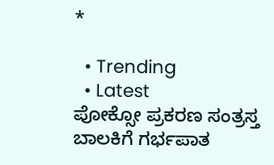*

  • Trending
  • Latest
ಪೋಕ್ಸೋ ಪ್ರಕರಣ ಸಂತ್ರಸ್ತ ಬಾಲಕಿಗೆ ಗರ್ಭಪಾತ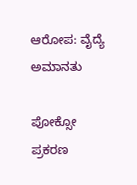ಆರೋಪ: ವೈದ್ಯೆ ಅಮಾನತು

ಪೋಕ್ಸೋ ಪ್ರಕರಣ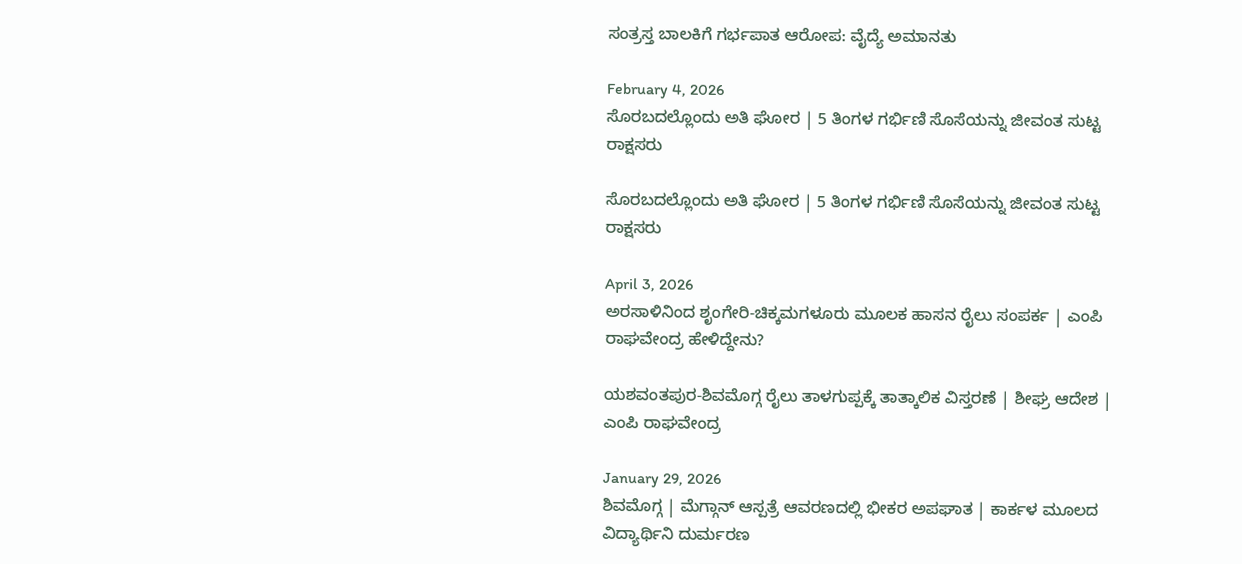ಸಂತ್ರಸ್ತ ಬಾಲಕಿಗೆ ಗರ್ಭಪಾತ ಆರೋಪ: ವೈದ್ಯೆ ಅಮಾನತು

February 4, 2026
ಸೊರಬದಲ್ಲೊಂದು ಅತಿ ಘೋರ | 5 ತಿಂಗಳ ಗರ್ಭಿಣಿ ಸೊಸೆಯನ್ನು ಜೀವಂತ ಸುಟ್ಟ ರಾಕ್ಷಸರು

ಸೊರಬದಲ್ಲೊಂದು ಅತಿ ಘೋರ | 5 ತಿಂಗಳ ಗರ್ಭಿಣಿ ಸೊಸೆಯನ್ನು ಜೀವಂತ ಸುಟ್ಟ ರಾಕ್ಷಸರು

April 3, 2026
ಅರಸಾಳಿನಿಂದ ಶೃಂಗೇರಿ-ಚಿಕ್ಕಮಗಳೂರು ಮೂಲಕ ಹಾಸನ ರೈಲು ಸಂಪರ್ಕ | ಎಂಪಿ ರಾಘವೇಂದ್ರ ಹೇಳಿದ್ದೇನು?

ಯಶವಂತಪುರ-ಶಿವಮೊಗ್ಗ ರೈಲು ತಾಳಗುಪ್ಪಕ್ಕೆ ತಾತ್ಕಾಲಿಕ ವಿಸ್ತರಣೆ | ಶೀಘ್ರ ಆದೇಶ | ಎಂಪಿ ರಾಘವೇಂದ್ರ

January 29, 2026
ಶಿವಮೊಗ್ಗ | ಮೆಗ್ಗಾನ್ ಆಸ್ಪತ್ರೆ ಆವರಣದಲ್ಲಿ ಭೀಕರ ಅಪಘಾತ | ಕಾರ್ಕಳ ಮೂಲದ ವಿದ್ಯಾರ್ಥಿನಿ ದುರ್ಮರಣ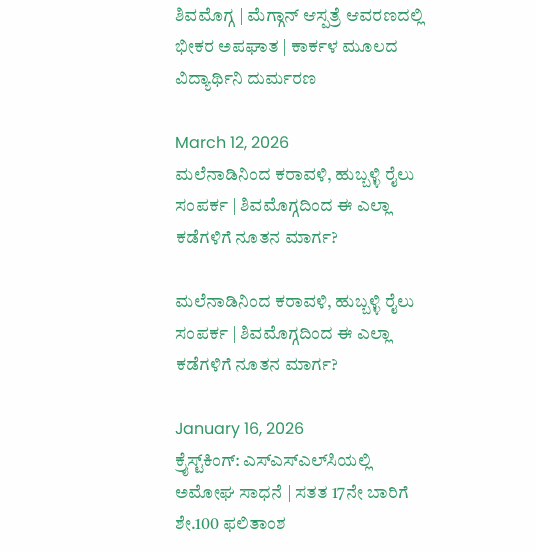ಶಿವಮೊಗ್ಗ | ಮೆಗ್ಗಾನ್ ಆಸ್ಪತ್ರೆ ಆವರಣದಲ್ಲಿ ಭೀಕರ ಅಪಘಾತ | ಕಾರ್ಕಳ ಮೂಲದ ವಿದ್ಯಾರ್ಥಿನಿ ದುರ್ಮರಣ

March 12, 2026
ಮಲೆನಾಡಿನಿಂದ ಕರಾವಳಿ, ಹುಬ್ಬಳ್ಳಿ ರೈಲು ಸಂಪರ್ಕ | ಶಿವಮೊಗ್ಗದಿಂದ ಈ ಎಲ್ಲಾ ಕಡೆಗಳಿಗೆ ನೂತನ ಮಾರ್ಗ?

ಮಲೆನಾಡಿನಿಂದ ಕರಾವಳಿ, ಹುಬ್ಬಳ್ಳಿ ರೈಲು ಸಂಪರ್ಕ | ಶಿವಮೊಗ್ಗದಿಂದ ಈ ಎಲ್ಲಾ ಕಡೆಗಳಿಗೆ ನೂತನ ಮಾರ್ಗ?

January 16, 2026
ಕ್ರೈಸ್ಟ್‌ಕಿಂಗ್: ಎಸ್‌ಎಸ್‌ಎಲ್‌ಸಿಯಲ್ಲಿ ಅಮೋಘ ಸಾಧನೆ | ಸತತ 17ನೇ ಬಾರಿಗೆ ಶೇ.100 ಫಲಿತಾಂಶ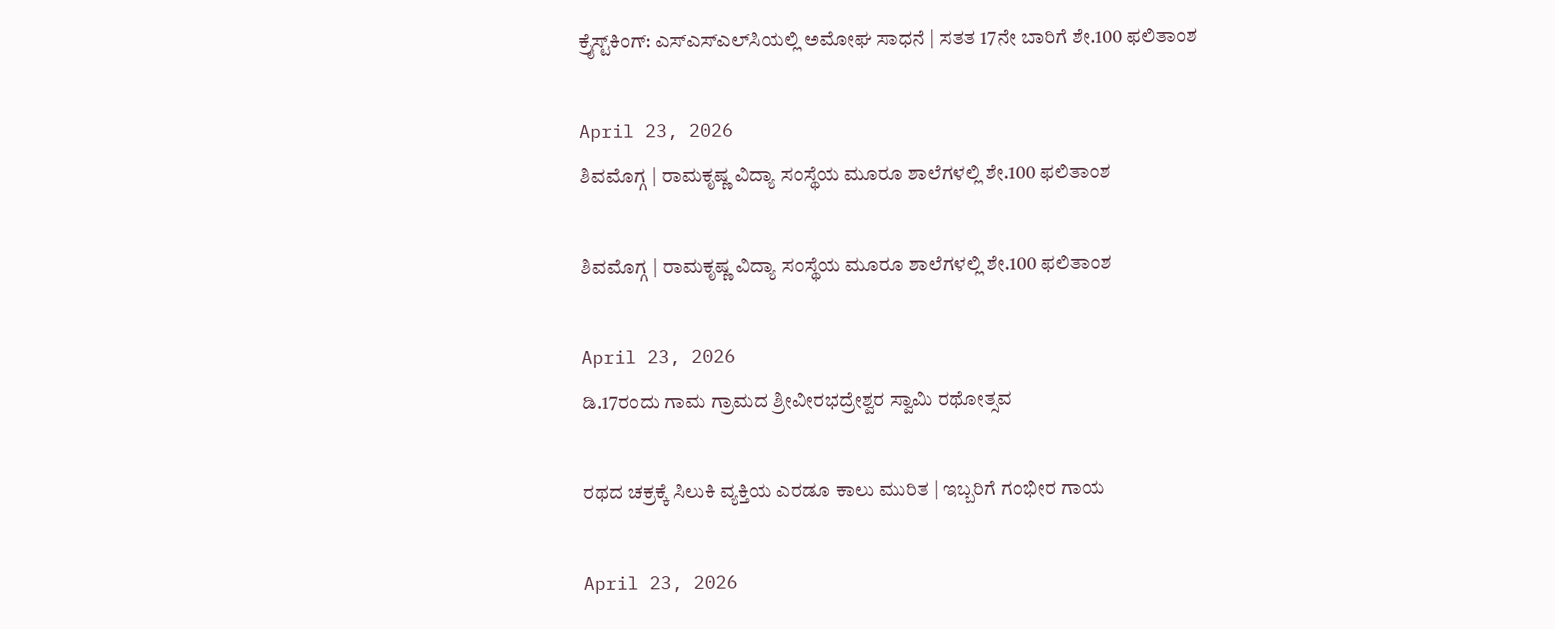ಕ್ರೈಸ್ಟ್‌ಕಿಂಗ್: ಎಸ್‌ಎಸ್‌ಎಲ್‌ಸಿಯಲ್ಲಿ ಅಮೋಘ ಸಾಧನೆ | ಸತತ 17ನೇ ಬಾರಿಗೆ ಶೇ.100 ಫಲಿತಾಂಶ

April 23, 2026
ಶಿವಮೊಗ್ಗ | ರಾಮಕೃಷ್ಣ ವಿದ್ಯಾ ಸಂಸ್ಥೆಯ ಮೂರೂ ಶಾಲೆಗಳಲ್ಲಿ ಶೇ.100 ಫಲಿತಾಂಶ

ಶಿವಮೊಗ್ಗ | ರಾಮಕೃಷ್ಣ ವಿದ್ಯಾ ಸಂಸ್ಥೆಯ ಮೂರೂ ಶಾಲೆಗಳಲ್ಲಿ ಶೇ.100 ಫಲಿತಾಂಶ

April 23, 2026
ಡಿ.17ರಂದು ಗಾಮ ಗ್ರಾಮದ ಶ್ರೀವೀರಭದ್ರೇಶ್ವರ ಸ್ವಾಮಿ ರಥೋತ್ಸವ

ರಥದ ಚಕ್ರಕ್ಕೆ ಸಿಲುಕಿ ವ್ಯಕ್ತಿಯ ಎರಡೂ ಕಾಲು ಮುರಿತ | ಇಬ್ಬರಿಗೆ ಗಂಭೀರ ಗಾಯ

April 23, 2026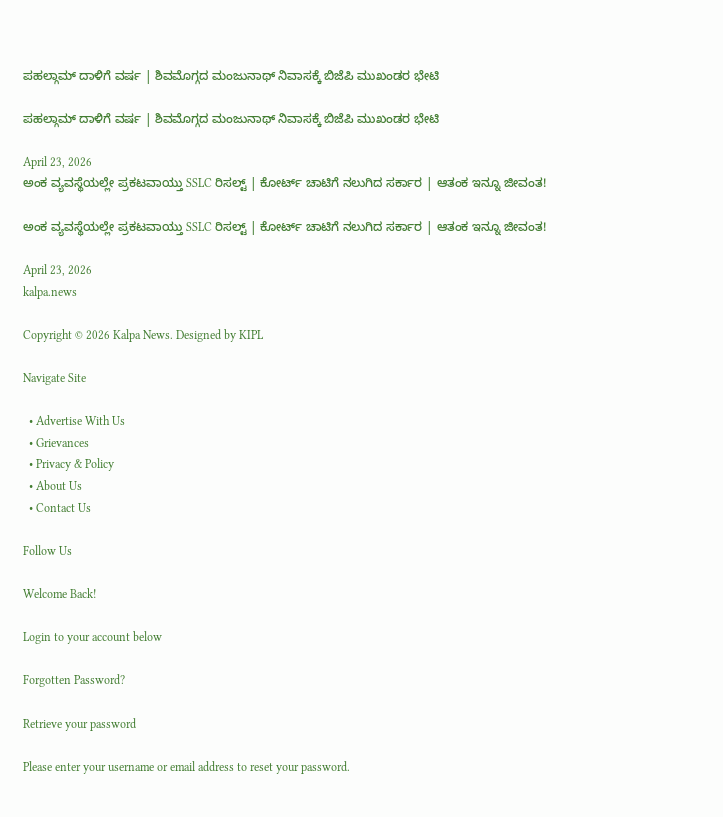ಪಹಲ್ಗಾಮ್‌ ದಾಳಿಗೆ ವರ್ಷ | ಶಿವಮೊಗ್ಗದ ಮಂಜುನಾಥ್ ನಿವಾಸಕ್ಕೆ ಬಿಜೆಪಿ ಮುಖಂಡರ ಭೇಟಿ

ಪಹಲ್ಗಾಮ್‌ ದಾಳಿಗೆ ವರ್ಷ | ಶಿವಮೊಗ್ಗದ ಮಂಜುನಾಥ್ ನಿವಾಸಕ್ಕೆ ಬಿಜೆಪಿ ಮುಖಂಡರ ಭೇಟಿ

April 23, 2026
ಅಂಕ ವ್ಯವಸ್ಥೆಯಲ್ಲೇ ಪ್ರಕಟವಾಯ್ತು SSLC ರಿಸಲ್ಟ್ | ಕೋರ್ಟ್ ಚಾಟಿಗೆ ನಲುಗಿದ ಸರ್ಕಾರ | ಆತಂಕ ಇನ್ನೂ ಜೀವಂತ!

ಅಂಕ ವ್ಯವಸ್ಥೆಯಲ್ಲೇ ಪ್ರಕಟವಾಯ್ತು SSLC ರಿಸಲ್ಟ್ | ಕೋರ್ಟ್ ಚಾಟಿಗೆ ನಲುಗಿದ ಸರ್ಕಾರ | ಆತಂಕ ಇನ್ನೂ ಜೀವಂತ!

April 23, 2026
kalpa.news

Copyright © 2026 Kalpa News. Designed by KIPL

Navigate Site

  • Advertise With Us
  • Grievances
  • Privacy & Policy
  • About Us
  • Contact Us

Follow Us

Welcome Back!

Login to your account below

Forgotten Password?

Retrieve your password

Please enter your username or email address to reset your password.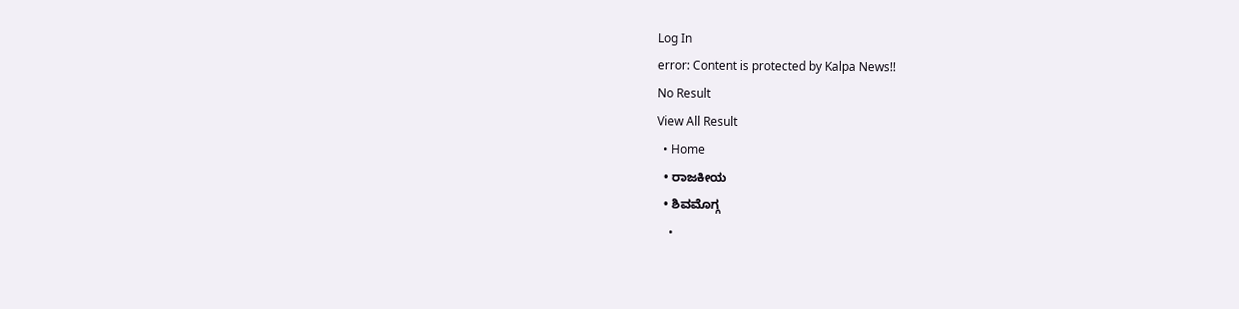Log In
error: Content is protected by Kalpa News!!
No Result
View All Result
  • Home
  • ರಾಜಕೀಯ
  • ಶಿವಮೊಗ್ಗ
    •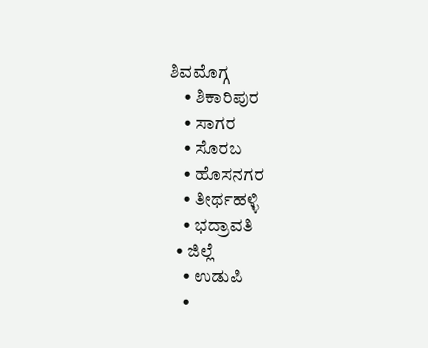ಶಿವಮೊಗ್ಗ
    • ಶಿಕಾರಿಪುರ
    • ಸಾಗರ
    • ಸೊರಬ
    • ಹೊಸನಗರ
    • ತೀರ್ಥಹಳ್ಳಿ
    • ಭದ್ರಾವತಿ
  • ಜಿಲ್ಲೆ
    • ಉಡುಪಿ
    •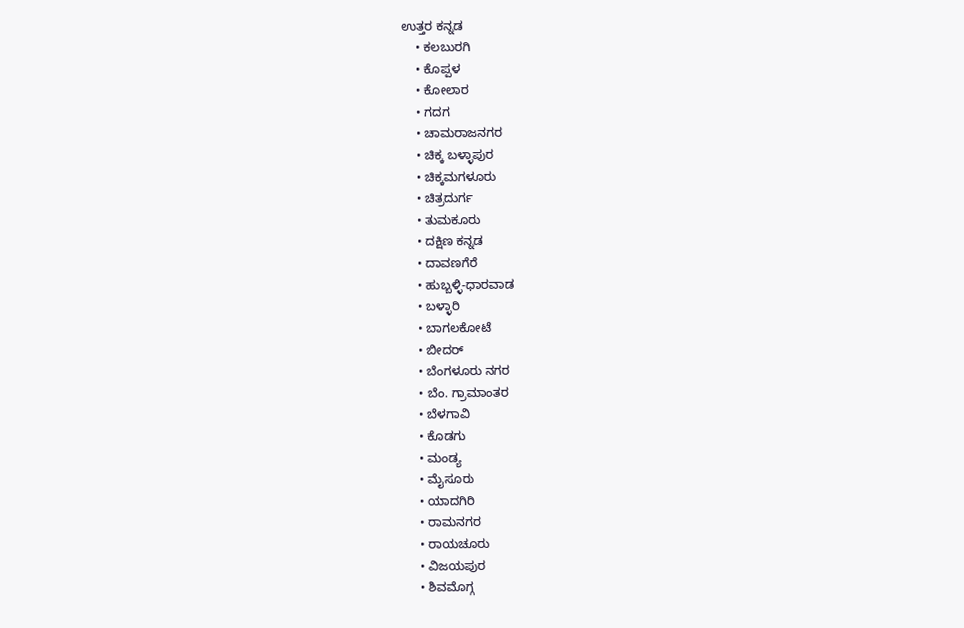ಉತ್ತರ ಕನ್ನಡ
    • ಕಲಬುರಗಿ
    • ಕೊಪ್ಪಳ
    • ಕೋಲಾರ
    • ಗದಗ
    • ಚಾಮರಾಜನಗರ
    • ಚಿಕ್ಕ ಬಳ್ಳಾಪುರ
    • ಚಿಕ್ಕಮಗಳೂರು
    • ಚಿತ್ರದುರ್ಗ
    • ತುಮಕೂರು
    • ದಕ್ಷಿಣ ಕನ್ನಡ
    • ದಾವಣಗೆರೆ
    • ಹುಬ್ಬಳ್ಳಿ-ಧಾರವಾಡ
    • ಬಳ್ಳಾರಿ
    • ಬಾಗಲಕೋಟೆ
    • ಬೀದರ್
    • ಬೆಂಗಳೂರು ನಗರ
    • ಬೆಂ. ಗ್ರಾಮಾಂತರ
    • ಬೆಳಗಾವಿ
    • ಕೊಡಗು
    • ಮಂಡ್ಯ
    • ಮೈಸೂರು
    • ಯಾದಗಿರಿ
    • ರಾಮನಗರ
    • ರಾಯಚೂರು
    • ವಿಜಯಪುರ
    • ಶಿವಮೊಗ್ಗ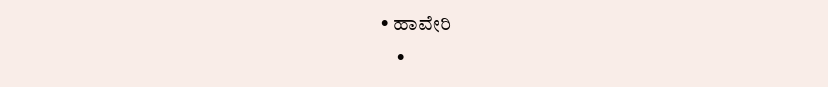• ಹಾವೇರಿ
    •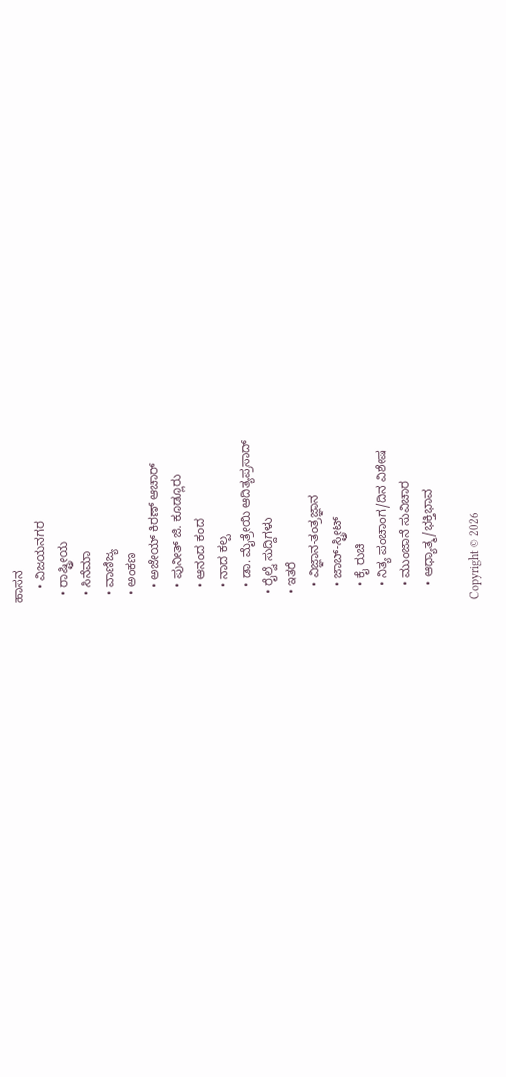ಹಾಸನ
    • ವಿಜಯನಗರ
  • ರಾಷ್ಟ್ರೀಯ
  • ಸಿನೆಮಾ
  • ವಾಣಿಜ್ಯ
  • ಅಂಕಣ
    • ಅಜೇಯ್ ಕಿರಣ್ ಆಚಾರ್
    • ಪುನೀತ್ ಜಿ. ಕೂಡ್ಲೂರು
    • ಆನಂದ ಕಂದ
    • ನಾದ ಕಲ್ಪ
    • ಡಾ. ಮೈತ್ರೇಯಿ ಆದಿತ್ಯಪ್ರಸಾದ್
  • ರೈಲ್ವೆ ಸುದ್ದಿಗಳು
  • ಇತರೆ
    • ವಿಜ್ಞಾನ-ತಂತ್ರಜ್ಞಾನ
    • ಜಾಬ್-ಸ್ಟ್ರೀಟ್
    • ಕೈ ರುಚಿ
    • ನಿತ್ಯ ಪಂಚಾಂಗ/ದಿನ ವಿಶೇಷ
    • ಮುಂಜಾನೆ ಸುವಿಚಾರ
    • ಆಧ್ಯಾತ್ಮ/ಭಕ್ತಿಭಾವ

Copyright © 2026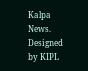Kalpa News. Designed by KIPL